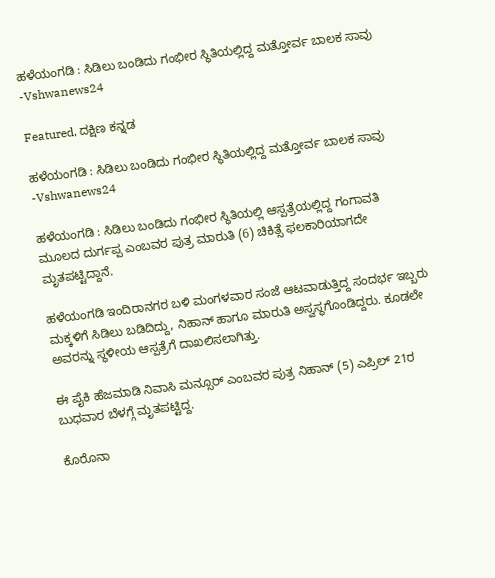ಹಳೆಯಂಗಡಿ : ಸಿಡಿಲು ಬಂಡಿದು ಗಂಭೀರ ಸ್ಥಿತಿಯಲ್ಲಿದ್ದ ಮತ್ತೋರ್ವ ಬಾಲಕ ಸಾವು -Vshwanews24

Featured, ದಕ್ಷಿಣ ಕನ್ನಡ

ಹಳೆಯಂಗಡಿ : ಸಿಡಿಲು ಬಂಡಿದು ಗಂಭೀರ ಸ್ಥಿತಿಯಲ್ಲಿದ್ದ ಮತ್ತೋರ್ವ ಬಾಲಕ ಸಾವು -Vshwanews24

ಹಳೆಯಂಗಡಿ : ಸಿಡಿಲು ಬಂಡಿದು ಗಂಭೀರ ಸ್ಥಿತಿಯಲ್ಲಿ ಆಸ್ಪತ್ರೆಯಲ್ಲಿದ್ದ ಗಂಗಾವತಿ ಮೂಲದ ದುರ್ಗಪ್ಪ ಎಂಬವರ ಪುತ್ರ ಮಾರುತಿ (6) ಚಿಕಿತ್ಸೆ ಫಲಕಾರಿಯಾಗದೇ ಮೃತಪಟ್ಟಿದ್ದಾನೆ.

ಹಳೆಯಂಗಡಿ ಇಂದಿರಾನಗರ ಬಳಿ ಮಂಗಳವಾರ ಸಂಜೆ ಆಟವಾಡುತ್ತಿದ್ದ ಸಂದರ್ಭ ಇಬ್ಬರು ಮಕ್ಕಳಿಗೆ ಸಿಡಿಲು ಬಡಿದಿದ್ದು, ನಿಹಾನ್‌ ಹಾಗೂ ಮಾರುತಿ ಅಸ್ವಸ್ಥಗೊಂಡಿದ್ದರು. ಕೂಡಲೇ ಅವರನ್ನು ಸ್ಥಳೀಯ ಆಸ್ಪತ್ರೆಗೆ ದಾಖಲಿಸಲಾಗಿತ್ತು.

ಈ ಪೈಕಿ ಹೆಜಮಾಡಿ ನಿವಾಸಿ ಮನ್ಸೂರ್‌‌ ಎಂಬವರ ಪುತ್ರ ನಿಹಾನ್‌ (5) ಎಪ್ರಿಲ್‌‌ 21ರ ಬುಧವಾರ ಬೆಳಗ್ಗೆ ಮೃತಪಟ್ಟಿದ್ದ.

ಕೊರೊನಾ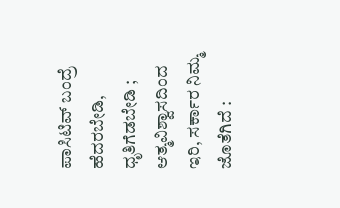ಪಾಸಿಟಿವ್ ಬಂದ್ರೆ ಹೆದರಬೇಡಿ, ಧೃತಿಗೆಡಬೇಡಿ ; ಆತ್ಮವಿಶ್ವಾಸದಿಂದ ಇರಿ, ಸರ್ಕಾರ ನಿಮ್ಮ ಜೊತೆಗಿದೆ :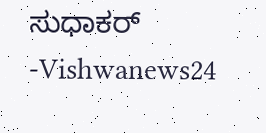ಸುಧಾಕರ್ -Vishwanews24